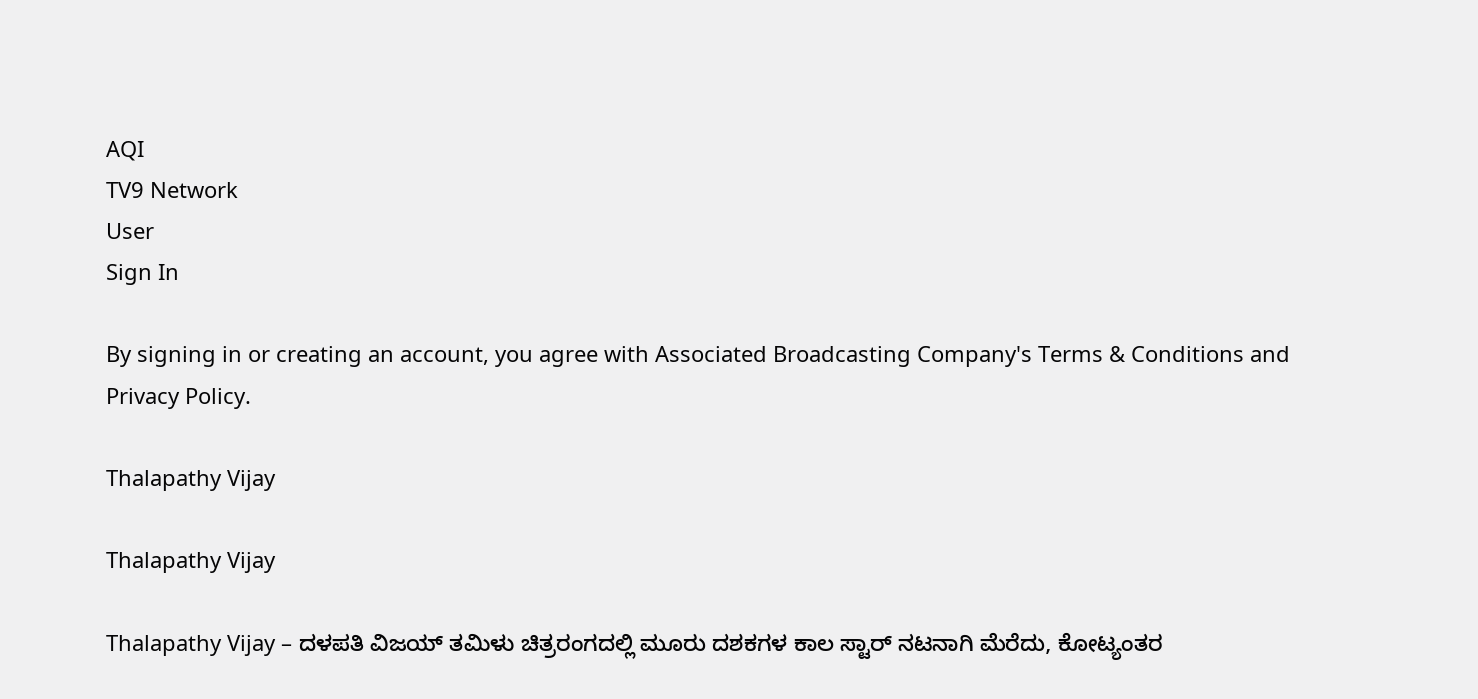AQI
TV9 Network
User
Sign In

By signing in or creating an account, you agree with Associated Broadcasting Company's Terms & Conditions and Privacy Policy.

Thalapathy Vijay

Thalapathy Vijay

Thalapathy Vijay – ದಳಪತಿ ವಿಜಯ್ ತಮಿಳು ಚಿತ್ರರಂಗದಲ್ಲಿ ಮೂರು ದಶಕಗಳ ಕಾಲ ಸ್ಟಾರ್ ನಟನಾಗಿ ಮೆರೆದು, ಕೋಟ್ಯಂತರ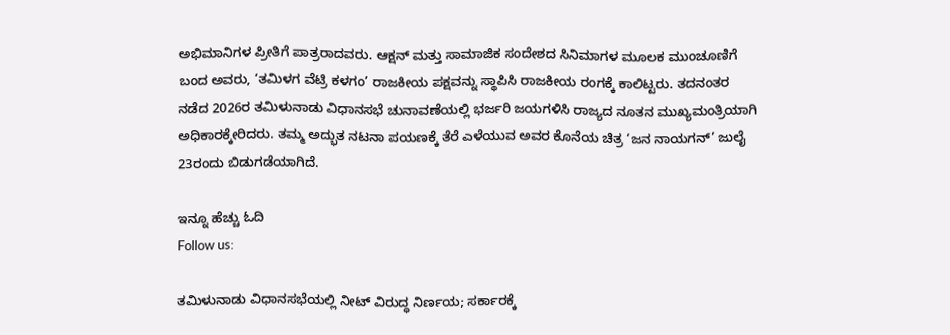ಅಭಿಮಾನಿಗಳ ಪ್ರೀತಿಗೆ ಪಾತ್ರರಾದವರು. ಆಕ್ಷನ್ ಮತ್ತು ಸಾಮಾಜಿಕ ಸಂದೇಶದ ಸಿನಿಮಾಗಳ ಮೂಲಕ ಮುಂಚೂಣಿಗೆ ಬಂದ ಅವರು, ‘ತಮಿಳಗ ವೆಟ್ರಿ ಕಳಗಂ’ ರಾಜಕೀಯ ಪಕ್ಷವನ್ನು ಸ್ಥಾಪಿಸಿ ರಾಜಕೀಯ ರಂಗಕ್ಕೆ ಕಾಲಿಟ್ಟರು. ತದನಂತರ ನಡೆದ 2026ರ ತಮಿಳುನಾಡು ವಿಧಾನಸಭೆ ಚುನಾವಣೆಯಲ್ಲಿ ಭರ್ಜರಿ ಜಯಗಳಿಸಿ ರಾಜ್ಯದ ನೂತನ ಮುಖ್ಯಮಂತ್ರಿಯಾಗಿ ಅಧಿಕಾರಕ್ಕೇರಿದರು. ತಮ್ಮ ಅದ್ಭುತ ನಟನಾ ಪಯಣಕ್ಕೆ ತೆರೆ ಎಳೆಯುವ ಅವರ ಕೊನೆಯ ಚಿತ್ರ ‘ಜನ ನಾಯಗನ್’ ಜುಲೈ 23ರಂದು ಬಿಡುಗಡೆಯಾಗಿದೆ.

ಇನ್ನೂ ಹೆಚ್ಚು ಓದಿ
Follow us:

ತಮಿಳುನಾಡು ವಿಧಾನಸಭೆಯಲ್ಲಿ ನೀಟ್ ವಿರುದ್ಧ ನಿರ್ಣಯ; ಸರ್ಕಾರಕ್ಕೆ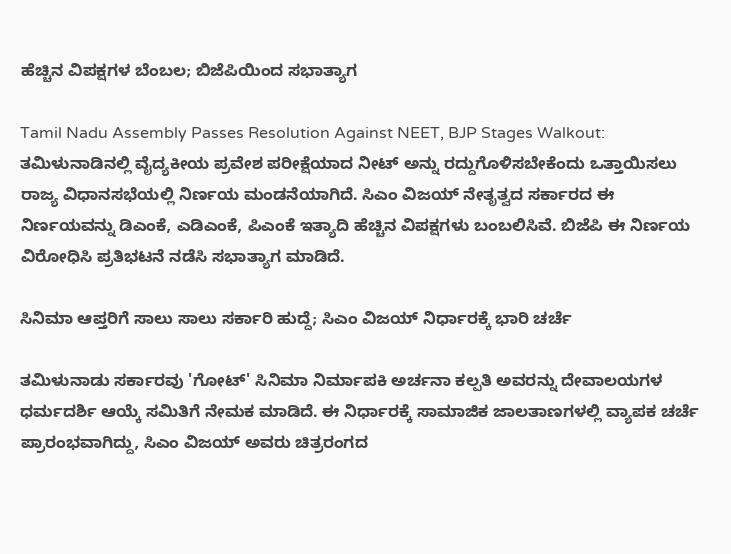ಹೆಚ್ಚಿನ ವಿಪಕ್ಷಗಳ ಬೆಂಬಲ; ಬಿಜೆಪಿಯಿಂದ ಸಭಾತ್ಯಾಗ

Tamil Nadu Assembly Passes Resolution Against NEET, BJP Stages Walkout: ತಮಿಳುನಾಡಿನಲ್ಲಿ ವೈದ್ಯಕೀಯ ಪ್ರವೇಶ ಪರೀಕ್ಷೆಯಾದ ನೀಟ್ ಅನ್ನು ರದ್ದುಗೊಳಿಸಬೇಕೆಂದು ಒತ್ತಾಯಿಸಲು ರಾಜ್ಯ ವಿಧಾನಸಭೆಯಲ್ಲಿ ನಿರ್ಣಯ ಮಂಡನೆಯಾಗಿದೆ. ಸಿಎಂ ವಿಜಯ್ ನೇತೃತ್ವದ ಸರ್ಕಾರದ ಈ ನಿರ್ಣಯವನ್ನು ಡಿಎಂಕೆ, ಎಡಿಎಂಕೆ, ಪಿಎಂಕೆ ಇತ್ಯಾದಿ ಹೆಚ್ಚಿನ ವಿಪಕ್ಷಗಳು ಬಂಬಲಿಸಿವೆ. ಬಿಜೆಪಿ ಈ ನಿರ್ಣಯ ವಿರೋಧಿಸಿ ಪ್ರತಿಭಟನೆ ನಡೆಸಿ ಸಭಾತ್ಯಾಗ ಮಾಡಿದೆ.

ಸಿನಿಮಾ ಆಪ್ತರಿಗೆ ಸಾಲು ಸಾಲು ಸರ್ಕಾರಿ ಹುದ್ದೆ; ಸಿಎಂ ವಿಜಯ್ ನಿರ್ಧಾರಕ್ಕೆ ಭಾರಿ ಚರ್ಚೆ

ತಮಿಳುನಾಡು ಸರ್ಕಾರವು 'ಗೋಟ್' ಸಿನಿಮಾ ನಿರ್ಮಾಪಕಿ ಅರ್ಚನಾ ಕಲ್ಪತಿ ಅವರನ್ನು ದೇವಾಲಯಗಳ ಧರ್ಮದರ್ಶಿ ಆಯ್ಕೆ ಸಮಿತಿಗೆ ನೇಮಕ ಮಾಡಿದೆ. ಈ ನಿರ್ಧಾರಕ್ಕೆ ಸಾಮಾಜಿಕ ಜಾಲತಾಣಗಳಲ್ಲಿ ವ್ಯಾಪಕ ಚರ್ಚೆ ಪ್ರಾರಂಭವಾಗಿದ್ದು, ಸಿಎಂ ವಿಜಯ್ ಅವರು ಚಿತ್ರರಂಗದ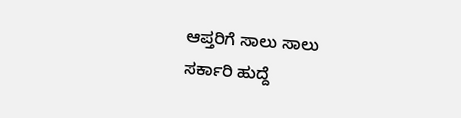ಆಪ್ತರಿಗೆ ಸಾಲು ಸಾಲು ಸರ್ಕಾರಿ ಹುದ್ದೆ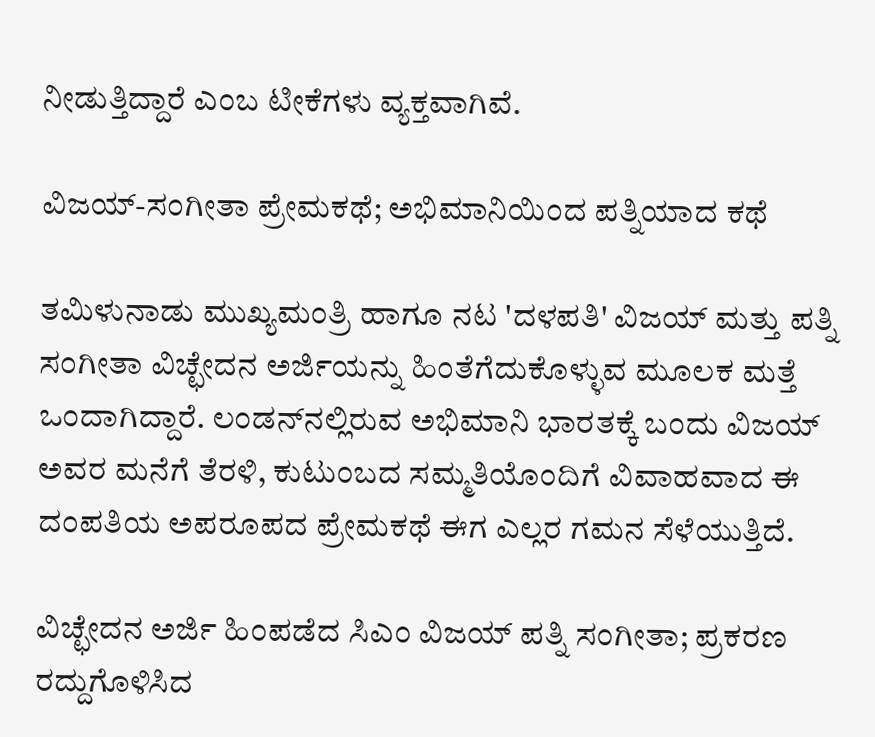ನೀಡುತ್ತಿದ್ದಾರೆ ಎಂಬ ಟೀಕೆಗಳು ವ್ಯಕ್ತವಾಗಿವೆ.

ವಿಜಯ್-ಸಂಗೀತಾ ಪ್ರೇಮಕಥೆ; ಅಭಿಮಾನಿಯಿಂದ ಪತ್ನಿಯಾದ ಕಥೆ

ತಮಿಳುನಾಡು ಮುಖ್ಯಮಂತ್ರಿ ಹಾಗೂ ನಟ 'ದಳಪತಿ' ವಿಜಯ್ ಮತ್ತು ಪತ್ನಿ ಸಂಗೀತಾ ವಿಚ್ಛೇದನ ಅರ್ಜಿಯನ್ನು ಹಿಂತೆಗೆದುಕೊಳ್ಳುವ ಮೂಲಕ ಮತ್ತೆ ಒಂದಾಗಿದ್ದಾರೆ. ಲಂಡನ್‌ನಲ್ಲಿರುವ ಅಭಿಮಾನಿ ಭಾರತಕ್ಕೆ ಬಂದು ವಿಜಯ್ ಅವರ ಮನೆಗೆ ತೆರಳಿ, ಕುಟುಂಬದ ಸಮ್ಮತಿಯೊಂದಿಗೆ ವಿವಾಹವಾದ ಈ ದಂಪತಿಯ ಅಪರೂಪದ ಪ್ರೇಮಕಥೆ ಈಗ ಎಲ್ಲರ ಗಮನ ಸೆಳೆಯುತ್ತಿದೆ.

ವಿಚ್ಛೇದನ ಅರ್ಜಿ ಹಿಂಪಡೆದ ಸಿಎಂ ವಿಜಯ್ ಪತ್ನಿ ಸಂಗೀತಾ; ಪ್ರಕರಣ ರದ್ದುಗೊಳಿಸಿದ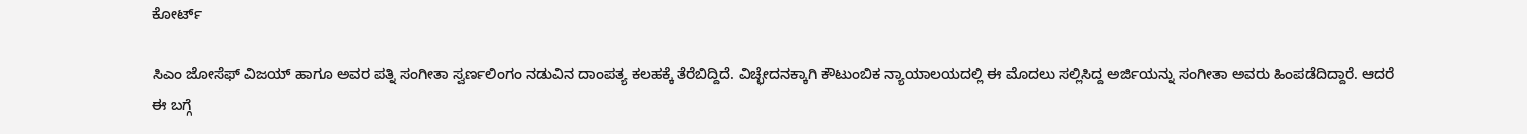ಕೋರ್ಟ್

ಸಿಎಂ ಜೋಸೆಫ್ ವಿಜಯ್ ಹಾಗೂ ಅವರ ಪತ್ನಿ ಸಂಗೀತಾ ಸ್ವರ್ಣಲಿಂಗಂ ನಡುವಿನ ದಾಂಪತ್ಯ ಕಲಹಕ್ಕೆ ತೆರೆಬಿದ್ದಿದೆ. ವಿಚ್ಛೇದನಕ್ಕಾಗಿ ಕೌಟುಂಬಿಕ ನ್ಯಾಯಾಲಯದಲ್ಲಿ ಈ ಮೊದಲು ಸಲ್ಲಿಸಿದ್ದ ಅರ್ಜಿಯನ್ನು ಸಂಗೀತಾ ಅವರು ಹಿಂಪಡೆದಿದ್ದಾರೆ. ಆದರೆ ಈ ಬಗ್ಗೆ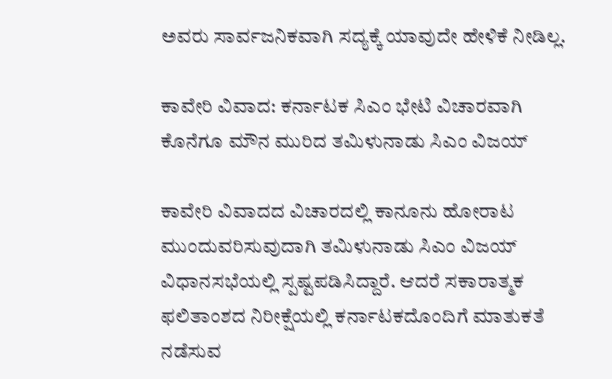ಅವರು ಸಾರ್ವಜನಿಕವಾಗಿ ಸದ್ಯಕ್ಕೆ ಯಾವುದೇ ಹೇಳಿಕೆ ನೀಡಿಲ್ಲ.

ಕಾವೇರಿ ವಿವಾದ: ಕರ್ನಾಟಕ ಸಿಎಂ ಭೇಟಿ ವಿಚಾರವಾಗಿ ಕೊನೆಗೂ ಮೌನ ಮುರಿದ ತಮಿಳುನಾಡು ಸಿಎಂ ವಿಜಯ್

ಕಾವೇರಿ ವಿವಾದದ ವಿಚಾರದಲ್ಲಿ ಕಾನೂನು ಹೋರಾಟ ಮುಂದುವರಿಸುವುದಾಗಿ ತಮಿಳುನಾಡು ಸಿಎಂ ವಿಜಯ್ ವಿಧಾನಸಭೆಯಲ್ಲಿ ಸ್ಪಷ್ಟಪಡಿಸಿದ್ದಾರೆ. ಆದರೆ ಸಕಾರಾತ್ಮಕ ಫಲಿತಾಂಶದ ನಿರೀಕ್ಷೆಯಲ್ಲಿ ಕರ್ನಾಟಕದೊಂದಿಗೆ ಮಾತುಕತೆ ನಡೆಸುವ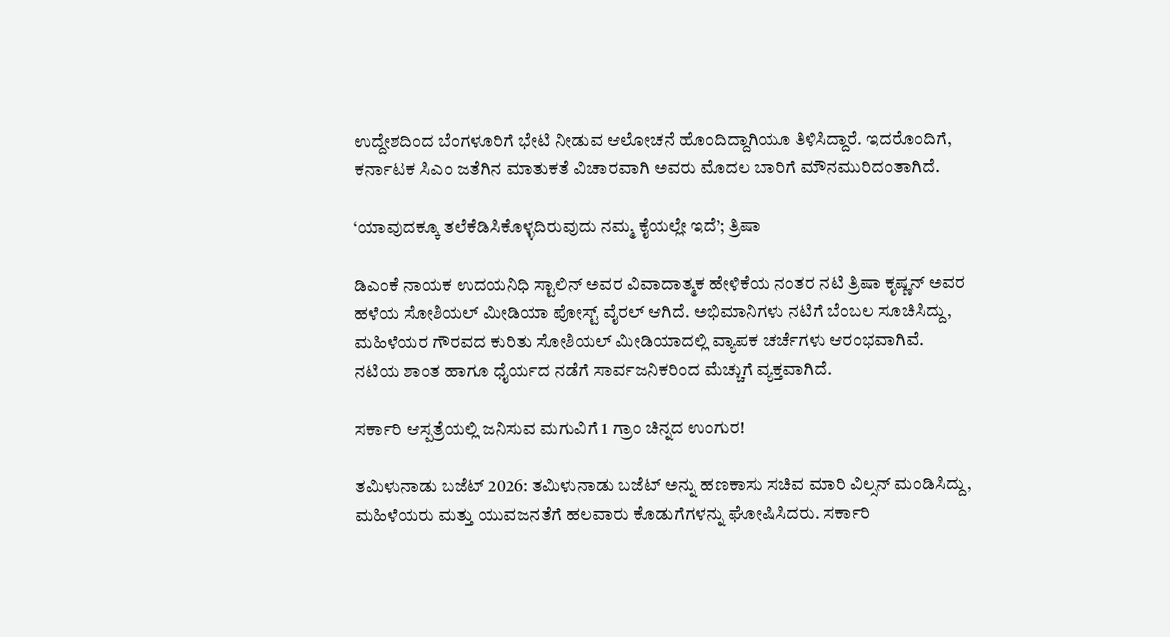ಉದ್ದೇಶದಿಂದ ಬೆಂಗಳೂರಿಗೆ ಭೇಟಿ ನೀಡುವ ಆಲೋಚನೆ ಹೊಂದಿದ್ದಾಗಿಯೂ ತಿಳಿಸಿದ್ದಾರೆ. ಇದರೊಂದಿಗೆ, ಕರ್ನಾಟಕ ಸಿಎಂ ಜತೆಗಿನ ಮಾತುಕತೆ ವಿಚಾರವಾಗಿ ಅವರು ಮೊದಲ ಬಾರಿಗೆ ಮೌನಮುರಿದಂತಾಗಿದೆ.

‘ಯಾವುದಕ್ಕೂ ತಲೆಕೆಡಿಸಿಕೊಳ್ಳದಿರುವುದು ನಮ್ಮ ಕೈಯಲ್ಲೇ ಇದೆ’; ತ್ರಿಷಾ

ಡಿಎಂಕೆ ನಾಯಕ ಉದಯನಿಧಿ ಸ್ಟಾಲಿನ್ ಅವರ ವಿವಾದಾತ್ಮಕ ಹೇಳಿಕೆಯ ನಂತರ ನಟಿ ತ್ರಿಷಾ ಕೃಷ್ಣನ್ ಅವರ ಹಳೆಯ ಸೋಶಿಯಲ್ ಮೀಡಿಯಾ ಪೋಸ್ಟ್ ವೈರಲ್ ಆಗಿದೆ. ಅಭಿಮಾನಿಗಳು ನಟಿಗೆ ಬೆಂಬಲ ಸೂಚಿಸಿದ್ದು, ಮಹಿಳೆಯರ ಗೌರವದ ಕುರಿತು ಸೋಶಿಯಲ್ ಮೀಡಿಯಾದಲ್ಲಿ ವ್ಯಾಪಕ ಚರ್ಚೆಗಳು ಆರಂಭವಾಗಿವೆ. ನಟಿಯ ಶಾಂತ ಹಾಗೂ ಧೈರ್ಯದ ನಡೆಗೆ ಸಾರ್ವಜನಿಕರಿಂದ ಮೆಚ್ಚುಗೆ ವ್ಯಕ್ತವಾಗಿದೆ.

ಸರ್ಕಾರಿ ಆಸ್ಪತ್ರೆಯಲ್ಲಿ ಜನಿಸುವ ಮಗುವಿಗೆ 1 ಗ್ರಾಂ ಚಿನ್ನದ ಉಂಗುರ!

ತಮಿಳುನಾಡು ಬಜೆಟ್ 2026: ತಮಿಳುನಾಡು ಬಜೆಟ್ ಅನ್ನು ಹಣಕಾಸು ಸಚಿವ ಮಾರಿ ವಿಲ್ಸನ್ ಮಂಡಿಸಿದ್ದು, ಮಹಿಳೆಯರು ಮತ್ತು ಯುವಜನತೆಗೆ ಹಲವಾರು ಕೊಡುಗೆಗಳನ್ನು ಘೋಷಿಸಿದರು. ಸರ್ಕಾರಿ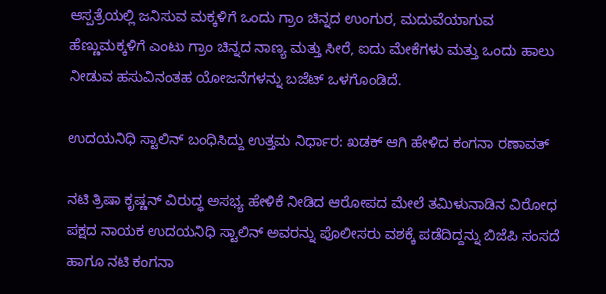ಆಸ್ಪತ್ರೆಯಲ್ಲಿ ಜನಿಸುವ ಮಕ್ಕಳಿಗೆ ಒಂದು ಗ್ರಾಂ ಚಿನ್ನದ ಉಂಗುರ, ಮದುವೆಯಾಗುವ ಹೆಣ್ಣುಮಕ್ಕಳಿಗೆ ಎಂಟು ಗ್ರಾಂ ಚಿನ್ನದ ನಾಣ್ಯ ಮತ್ತು ಸೀರೆ, ಐದು ಮೇಕೆಗಳು ಮತ್ತು ಒಂದು ಹಾಲು ನೀಡುವ ಹಸುವಿನಂತಹ ಯೋಜನೆಗಳನ್ನು ಬಜೆಟ್ ಒಳಗೊಂಡಿದೆ.

ಉದಯನಿಧಿ ಸ್ಟಾಲಿನ್‌ ಬಂಧಿಸಿದ್ದು ಉತ್ತಮ ನಿರ್ಧಾರ: ಖಡಕ್ ಆಗಿ ಹೇಳಿದ ಕಂಗನಾ ರಣಾವತ್‌

ನಟಿ ತ್ರಿಷಾ ಕೃಷ್ಣನ್‌ ವಿರುದ್ಧ ಅಸಭ್ಯ ಹೇಳಿಕೆ ನೀಡಿದ ಆರೋಪದ ಮೇಲೆ ತಮಿಳುನಾಡಿನ ವಿರೋಧ ಪಕ್ಷದ ನಾಯಕ ಉದಯನಿಧಿ ಸ್ಟಾಲಿನ್‌ ಅವರನ್ನು ಪೊಲೀಸರು ವಶಕ್ಕೆ ಪಡೆದಿದ್ದನ್ನು ಬಿಜೆಪಿ ಸಂಸದೆ ಹಾಗೂ ನಟಿ ಕಂಗನಾ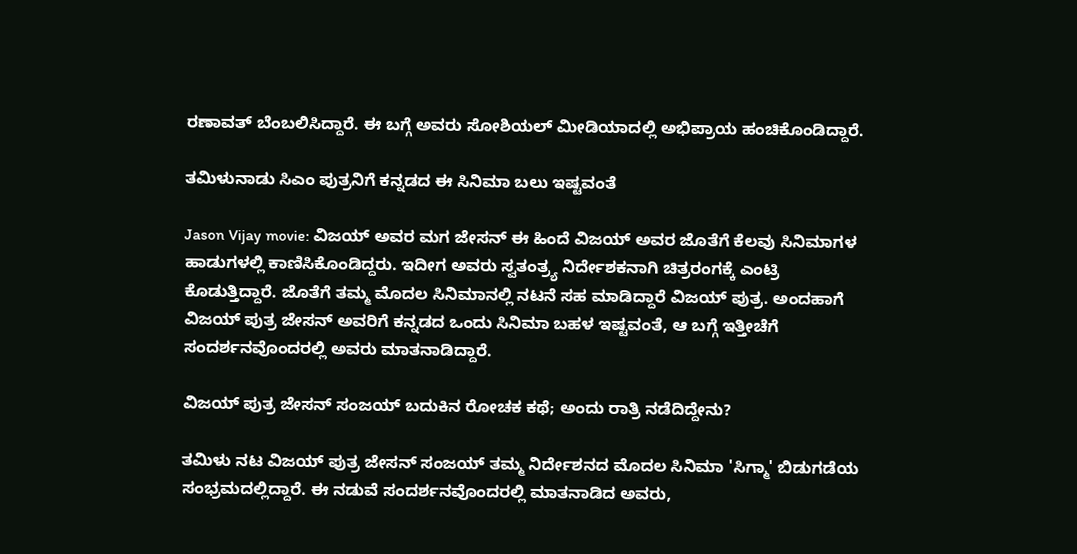ರಣಾವತ್ ಬೆಂಬಲಿಸಿದ್ದಾರೆ. ಈ ಬಗ್ಗೆ ಅವರು ಸೋಶಿಯಲ್ ಮೀಡಿಯಾದಲ್ಲಿ ಅಭಿಪ್ರಾಯ ಹಂಚಿಕೊಂಡಿದ್ದಾರೆ.

ತಮಿಳುನಾಡು ಸಿಎಂ ಪುತ್ರನಿಗೆ ಕನ್ನಡದ ಈ ಸಿನಿಮಾ ಬಲು ಇಷ್ಟವಂತೆ

Jason Vijay movie: ವಿಜಯ್ ಅವರ ಮಗ ಜೇಸನ್ ಈ ಹಿಂದೆ ವಿಜಯ್ ಅವರ ಜೊತೆಗೆ ಕೆಲವು ಸಿನಿಮಾಗಳ ಹಾಡುಗಳಲ್ಲಿ ಕಾಣಿಸಿಕೊಂಡಿದ್ದರು. ಇದೀಗ ಅವರು ಸ್ವತಂತ್ರ್ಯ ನಿರ್ದೇಶಕನಾಗಿ ಚಿತ್ರರಂಗಕ್ಕೆ ಎಂಟ್ರಿ ಕೊಡುತ್ತಿದ್ದಾರೆ. ಜೊತೆಗೆ ತಮ್ಮ ಮೊದಲ ಸಿನಿಮಾನಲ್ಲಿ ನಟನೆ ಸಹ ಮಾಡಿದ್ದಾರೆ ವಿಜಯ್ ಪುತ್ರ. ಅಂದಹಾಗೆ ವಿಜಯ್ ಪುತ್ರ ಜೇಸನ್ ಅವರಿಗೆ ಕನ್ನಡದ ಒಂದು ಸಿನಿಮಾ ಬಹಳ ಇಷ್ಟವಂತೆ, ಆ ಬಗ್ಗೆ ಇತ್ತೀಚೆಗೆ ಸಂದರ್ಶನವೊಂದರಲ್ಲಿ ಅವರು ಮಾತನಾಡಿದ್ದಾರೆ.

ವಿಜಯ್ ಪುತ್ರ ಜೇಸನ್ ಸಂಜಯ್ ಬದುಕಿನ ರೋಚಕ ಕಥೆ; ಅಂದು ರಾತ್ರಿ ನಡೆದಿದ್ದೇನು?

ತಮಿಳು ನಟ ವಿಜಯ್ ಪುತ್ರ ಜೇಸನ್ ಸಂಜಯ್ ತಮ್ಮ ನಿರ್ದೇಶನದ ಮೊದಲ ಸಿನಿಮಾ 'ಸಿಗ್ಮಾ' ಬಿಡುಗಡೆಯ ಸಂಭ್ರಮದಲ್ಲಿದ್ದಾರೆ. ಈ ನಡುವೆ ಸಂದರ್ಶನವೊಂದರಲ್ಲಿ ಮಾತನಾಡಿದ ಅವರು,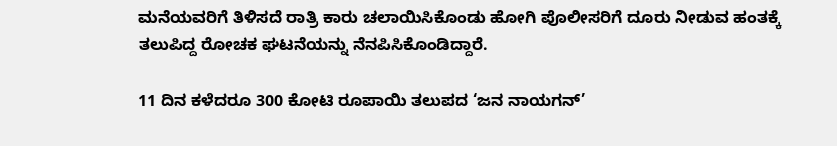ಮನೆಯವರಿಗೆ ತಿಳಿಸದೆ ರಾತ್ರಿ ಕಾರು ಚಲಾಯಿಸಿಕೊಂಡು ಹೋಗಿ ಪೊಲೀಸರಿಗೆ ದೂರು ನೀಡುವ ಹಂತಕ್ಕೆ ತಲುಪಿದ್ದ ರೋಚಕ ಘಟನೆಯನ್ನು ನೆನಪಿಸಿಕೊಂಡಿದ್ದಾರೆ.

11 ದಿನ ಕಳೆದರೂ 300 ಕೋಟಿ ರೂಪಾಯಿ ತಲುಪದ ‘ಜನ ನಾಯಗನ್’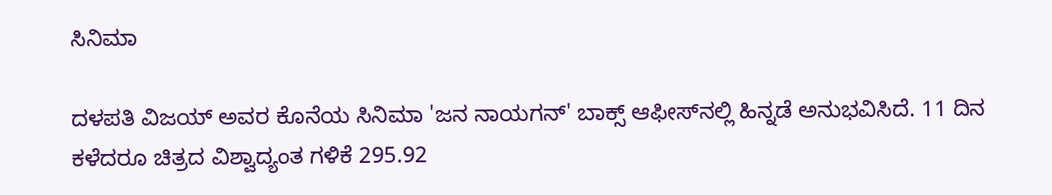ಸಿನಿಮಾ

ದಳಪತಿ ವಿಜಯ್ ಅವರ ಕೊನೆಯ ಸಿನಿಮಾ 'ಜನ ನಾಯಗನ್' ಬಾಕ್ಸ್ ಆಫೀಸ್‌ನಲ್ಲಿ ಹಿನ್ನಡೆ ಅನುಭವಿಸಿದೆ. 11 ದಿನ ಕಳೆದರೂ ಚಿತ್ರದ ವಿಶ್ವಾದ್ಯಂತ ಗಳಿಕೆ 295.92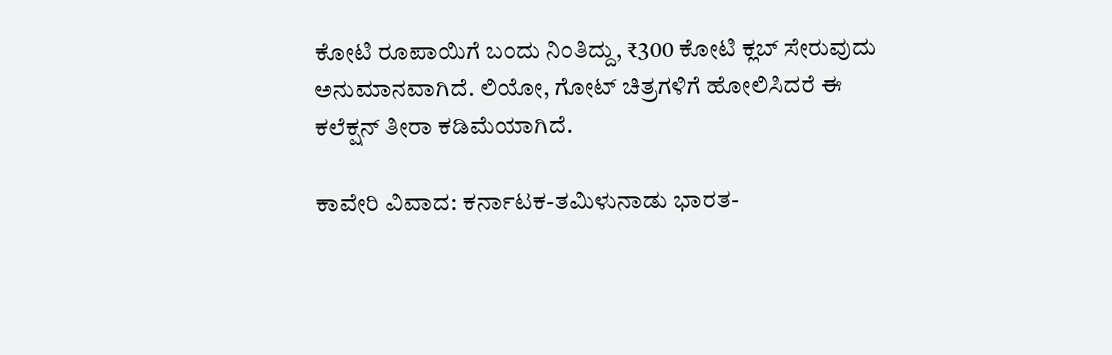ಕೋಟಿ ರೂಪಾಯಿಗೆ ಬಂದು ನಿಂತಿದ್ದು, ₹300 ಕೋಟಿ ಕ್ಲಬ್ ಸೇರುವುದು ಅನುಮಾನವಾಗಿದೆ. ಲಿಯೋ, ಗೋಟ್ ಚಿತ್ರಗಳಿಗೆ ಹೋಲಿಸಿದರೆ ಈ ಕಲೆಕ್ಷನ್ ತೀರಾ ಕಡಿಮೆಯಾಗಿದೆ.

ಕಾವೇರಿ ವಿವಾದ: ಕರ್ನಾಟಕ-ತಮಿಳುನಾಡು ಭಾರತ-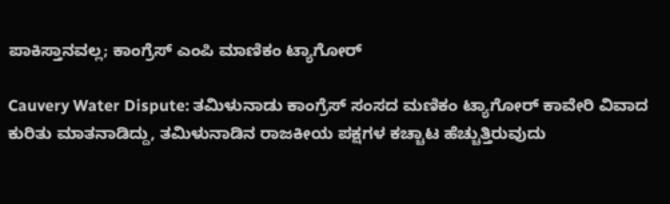ಪಾಕಿಸ್ತಾನವಲ್ಲ; ಕಾಂಗ್ರೆಸ್ ಎಂಪಿ ಮಾಣಿಕಂ ಟ್ಯಾಗೋರ್

Cauvery Water Dispute: ತಮಿಳುನಾಡು ಕಾಂಗ್ರೆಸ್ ಸಂಸದ ಮಣಿಕಂ ಟ್ಯಾಗೋರ್ ಕಾವೇರಿ ವಿವಾದ ಕುರಿತು ಮಾತನಾಡಿದ್ದು, ತಮಿಳುನಾಡಿನ ರಾಜಕೀಯ ಪಕ್ಷಗಳ ಕಚ್ಚಾಟ ಹೆಚ್ಚುತ್ತಿರುವುದು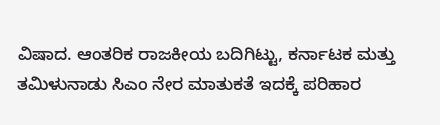ವಿಷಾದ. ಆಂತರಿಕ ರಾಜಕೀಯ ಬದಿಗಿಟ್ಟು, ಕರ್ನಾಟಕ ಮತ್ತು ತಮಿಳುನಾಡು ಸಿಎಂ ನೇರ ಮಾತುಕತೆ ಇದಕ್ಕೆ ಪರಿಹಾರ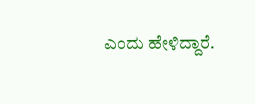ಎಂದು ಹೇಳಿದ್ದಾರೆ.